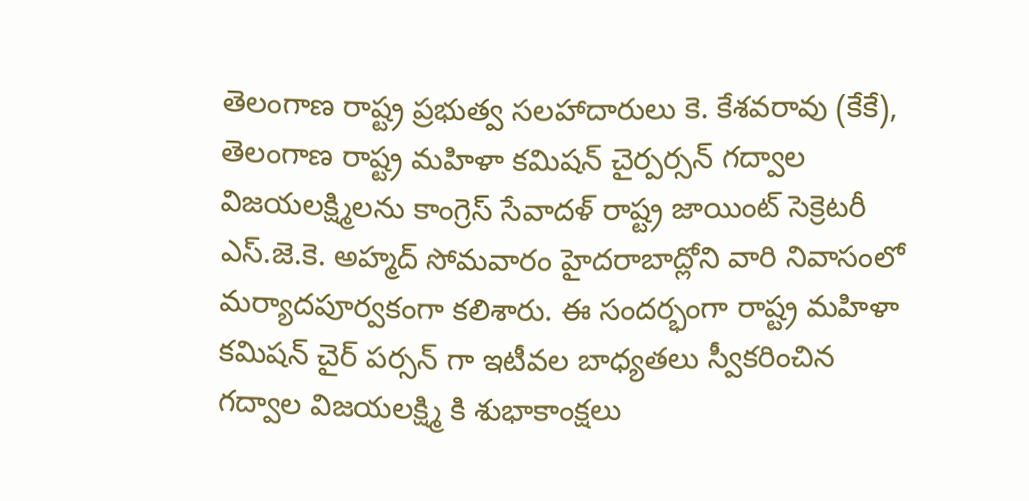తెలంగాణ రాష్ట్ర ప్రభుత్వ సలహాదారులు కె. కేశవరావు (కేకే), తెలంగాణ రాష్ట్ర మహిళా కమిషన్ చైర్పర్సన్ గద్వాల విజయలక్ష్మిలను కాంగ్రెస్ సేవాదళ్ రాష్ట్ర జాయింట్ సెక్రెటరీ ఎస్.జె.కె. అహ్మద్ సోమవారం హైదరాబాద్లోని వారి నివాసంలో మర్యాదపూర్వకంగా కలిశారు. ఈ సందర్భంగా రాష్ట్ర మహిళా కమిషన్ చైర్ పర్సన్ గా ఇటీవల బాధ్యతలు స్వీకరించిన గద్వాల విజయలక్ష్మి కి శుభాకాంక్షలు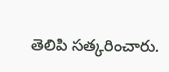తెలిపి సత్కరించారు.